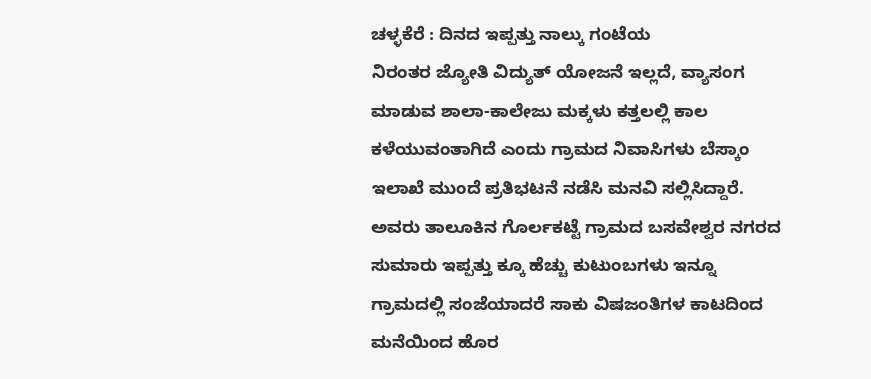ಚಳ್ಳಕೆರೆ : ದಿನದ ಇಪ್ಪತ್ತು ನಾಲ್ಕು ಗಂಟೆಯ
ನಿರಂತರ ಜ್ಯೋತಿ ವಿದ್ಯುತ್ ಯೋಜನೆ ಇಲ್ಲದೆ, ವ್ಯಾಸಂಗ ಮಾಡುವ ಶಾಲಾ-ಕಾಲೇಜು ಮಕ್ಕಳು ಕತ್ತಲಲ್ಲಿ ಕಾಲ ಕಳೆಯುವಂತಾಗಿದೆ ಎಂದು ಗ್ರಾಮದ ನಿವಾಸಿಗಳು ಬೆಸ್ಕಾಂ ಇಲಾಖೆ ಮುಂದೆ ಪ್ರತಿಭಟನೆ ನಡೆಸಿ ಮನವಿ ಸಲ್ಲಿಸಿದ್ದಾರೆ.
ಅವರು ತಾಲೂಕಿನ ಗೊರ್ಲಕಟ್ಟೆ ಗ್ರಾಮದ ಬಸವೇಶ್ವರ ನಗರದ ಸುಮಾರು ಇಪ್ಪತ್ತು ಕ್ಕೂ ಹೆಚ್ಚು ಕುಟುಂಬಗಳು ಇನ್ನೂ ಗ್ರಾಮದಲ್ಲಿ ಸಂಜೆಯಾದರೆ ಸಾಕು ವಿಷಜಂತಿಗಳ ಕಾಟದಿಂದ ಮನೆಯಿಂದ ಹೊರ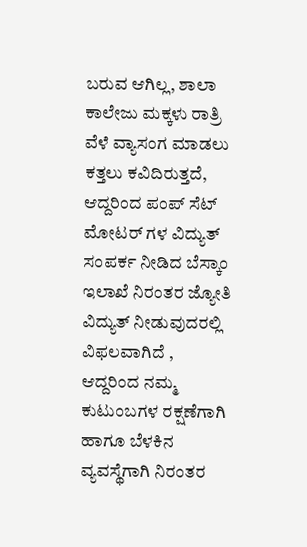ಬರುವ ಆಗಿಲ್ಲ, ಶಾಲಾ ಕಾಲೇಜು ಮಕ್ಕಳು ರಾತ್ರಿ ವೆಳೆ ವ್ಯಾಸಂಗ ಮಾಡಲು ಕತ್ತಲು ಕವಿದಿರುತ್ತದೆ, ಆದ್ದರಿಂದ ಪಂಪ್ ಸೆಟ್ ಮೋಟರ್ ಗಳ ವಿದ್ಯುತ್ ಸಂಪರ್ಕ ನೀಡಿದ ಬೆಸ್ಕಾಂ ಇಲಾಖೆ ನಿರಂತರ ಜ್ಯೋತಿ ವಿದ್ಯುತ್ ನೀಡುವುದರಲ್ಲಿ ವಿಫಲವಾಗಿದೆ ,
ಆದ್ದರಿಂದ ನಮ್ಮ ಕುಟುಂಬಗಳ ರಕ್ಷಣೆಗಾಗಿ ಹಾಗೂ ಬೆಳಕಿನ ವ್ಯವಸ್ಥೆಗಾಗಿ ನಿರಂತರ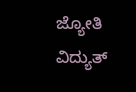ಜ್ಯೋತಿ ವಿದ್ಯುತ್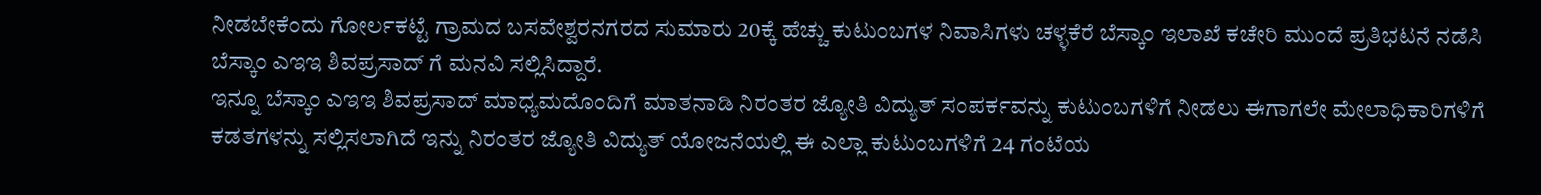ನೀಡಬೇಕೆಂದು ಗೋರ್ಲಕಟ್ಟೆ ಗ್ರಾಮದ ಬಸವೇಶ್ವರನಗರದ ಸುಮಾರು 20ಕ್ಕೆ ಹೆಚ್ಚು ಕುಟುಂಬಗಳ ನಿವಾಸಿಗಳು ಚಳ್ಳಕೆರೆ ಬೆಸ್ಕಾಂ ಇಲಾಖೆ ಕಚೇರಿ ಮುಂದೆ ಪ್ರತಿಭಟನೆ ನಡೆಸಿ ಬೆಸ್ಕಾಂ ಎಇಇ ಶಿವಪ್ರಸಾದ್ ಗೆ ಮನವಿ ಸಲ್ಲಿಸಿದ್ದಾರೆ.
ಇನ್ನೂ ಬೆಸ್ಕಾಂ ಎಇಇ ಶಿವಪ್ರಸಾದ್ ಮಾಧ್ಯಮದೊಂದಿಗೆ ಮಾತನಾಡಿ ನಿರಂತರ ಜ್ಯೋತಿ ವಿದ್ಯುತ್ ಸಂಪರ್ಕವನ್ನು ಕುಟುಂಬಗಳಿಗೆ ನೀಡಲು ಈಗಾಗಲೇ ಮೇಲಾಧಿಕಾರಿಗಳಿಗೆ ಕಡತಗಳನ್ನು ಸಲ್ಲಿಸಲಾಗಿದೆ ಇನ್ನು ನಿರಂತರ ಜ್ಯೋತಿ ವಿದ್ಯುತ್ ಯೋಜನೆಯಲ್ಲಿ ಈ ಎಲ್ಲಾ ಕುಟುಂಬಗಳಿಗೆ 24 ಗಂಟೆಯ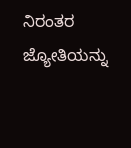ನಿರಂತರ ಜ್ಯೋತಿಯನ್ನು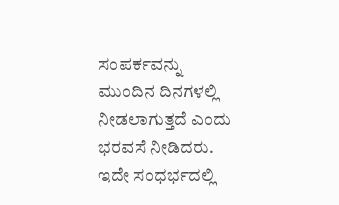ಸಂಪರ್ಕವನ್ನು ಮುಂದಿನ ದಿನಗಳಲ್ಲಿ ನೀಡಲಾಗುತ್ತದೆ ಎಂದು ಭರವಸೆ ನೀಡಿದರು.
ಇದೇ ಸಂಧರ್ಭದಲ್ಲಿ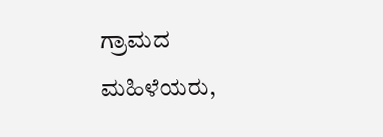ಗ್ರಾಮದ ಮಹಿಳೆಯರು,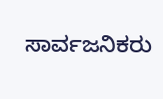ಸಾರ್ವಜನಿಕರು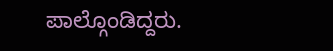ಪಾಲ್ಗೊಂಡಿದ್ದರು.